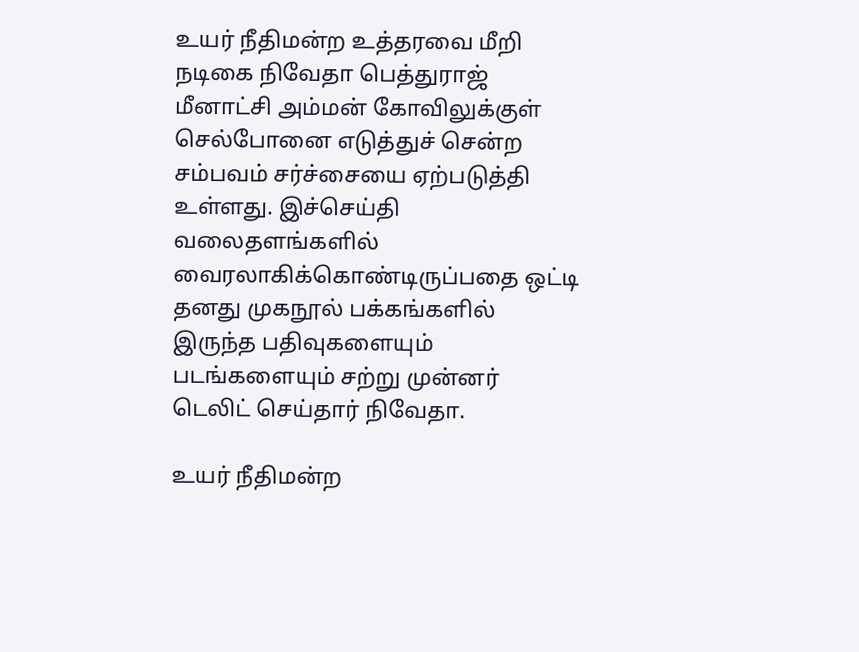உயர் நீதிமன்ற உத்தரவை மீறி நடிகை நிவேதா பெத்துராஜ் மீனாட்சி அம்மன் கோவிலுக்குள் செல்போனை எடுத்துச் சென்ற சம்பவம் சர்ச்சையை ஏற்படுத்தி உள்ளது. இச்செய்தி வலைதளங்களில் வைரலாகிக்கொண்டிருப்பதை ஒட்டி தனது முகநூல் பக்கங்களில் இருந்த பதிவுகளையும் படங்களையும் சற்று முன்னர் டெலிட் செய்தார் நிவேதா.

உயர் நீதிமன்ற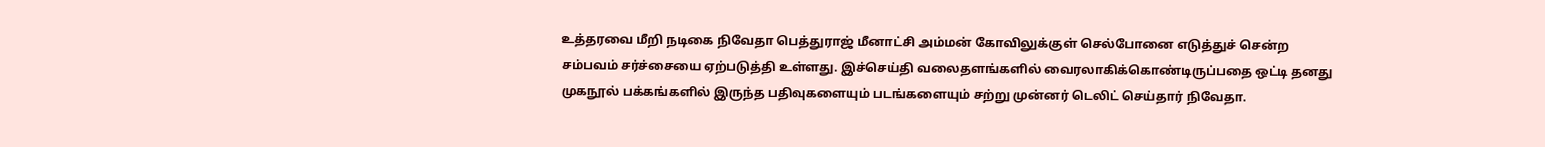உத்தரவை மீறி நடிகை நிவேதா பெத்துராஜ் மீனாட்சி அம்மன் கோவிலுக்குள் செல்போனை எடுத்துச் சென்ற சம்பவம் சர்ச்சையை ஏற்படுத்தி உள்ளது. இச்செய்தி வலைதளங்களில் வைரலாகிக்கொண்டிருப்பதை ஒட்டி தனது முகநூல் பக்கங்களில் இருந்த பதிவுகளையும் படங்களையும் சற்று முன்னர் டெலிட் செய்தார் நிவேதா.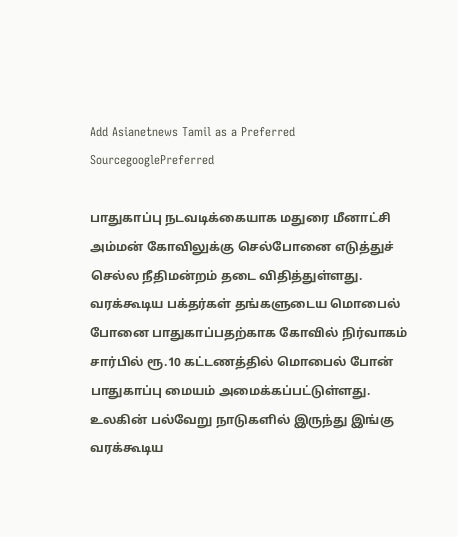Add Asianetnews Tamil as a Preferred SourcegooglePreferred

பாதுகாப்பு நடவடிக்கையாக மதுரை மீனாட்சி அம்மன் கோவிலுக்கு செல்போனை எடுத்துச் செல்ல நீதிமன்றம் தடை விதித்துள்ளது. வரக்கூடிய பக்தர்கள் தங்களுடைய மொபைல் போனை பாதுகாப்பதற்காக கோவில் நிர்வாகம் சார்பில் ரூ.10 கட்டணத்தில் மொபைல் போன் பாதுகாப்பு மையம் அமைக்கப்பட்டுள்ளது. உலகின் பல்வேறு நாடுகளில் இருந்து இங்கு வரக்கூடிய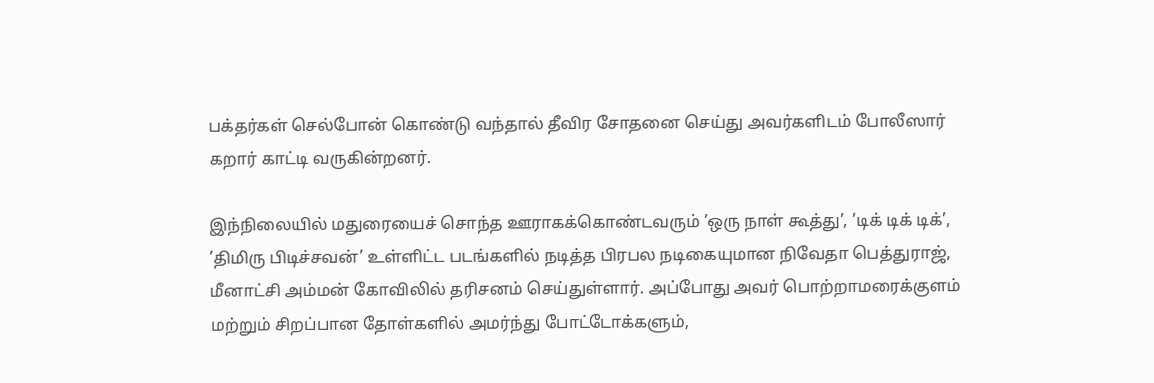பக்தர்கள் செல்போன் கொண்டு வந்தால் தீவிர சோதனை செய்து அவர்களிடம் போலீஸார் கறார் காட்டி வருகின்றனர்.

இந்நிலையில் மதுரையைச் சொந்த ஊராகக்கொண்டவரும் ’ஒரு நாள் கூத்து’, ’டிக் டிக் டிக்’, ’திமிரு பிடிச்சவன்’ உள்ளிட்ட படங்களில் நடித்த பிரபல நடிகையுமான நிவேதா பெத்துராஜ், மீனாட்சி அம்மன் கோவிலில் தரிசனம் செய்துள்ளார். அப்போது அவர் பொற்றாமரைக்குளம் மற்றும் சிறப்பான தோள்களில் அமர்ந்து போட்டோக்களும்,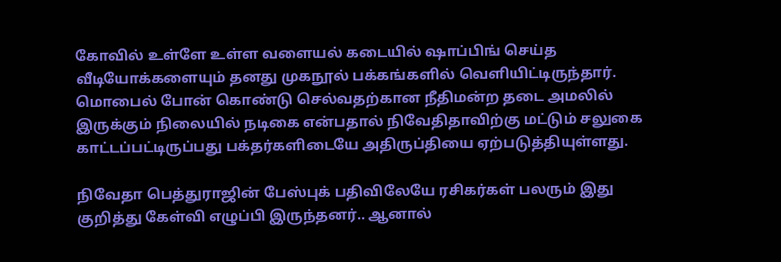கோவில் உள்ளே உள்ள வளையல் கடையில் ஷாப்பிங் செய்த வீடியோக்களையும் தனது முகநூல் பக்கங்களில் வெளியிட்டிருந்தார். மொபைல் போன் கொண்டு செல்வதற்கான நீதிமன்ற தடை அமலில் இருக்கும் நிலையில் நடிகை என்பதால் நிவேதிதாவிற்கு மட்டும் சலுகை காட்டப்பட்டிருப்பது பக்தர்களிடையே அதிருப்தியை ஏற்படுத்தியுள்ளது.

நிவேதா பெத்துராஜின் பேஸ்புக் பதிவிலேயே ரசிகர்கள் பலரும் இது குறித்து கேள்வி எழுப்பி இருந்தனர்.. ஆனால்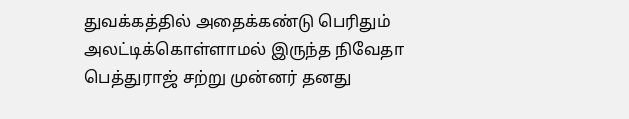துவக்கத்தில் அதைக்கண்டு பெரிதும் அலட்டிக்கொள்ளாமல் இருந்த நிவேதா பெத்துராஜ் சற்று முன்னர் தனது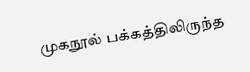முகநூல் பக்கத்திலிருந்த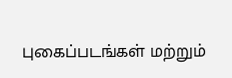புகைப்படங்கள் மற்றும்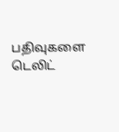பதிவுகளை டெலிட்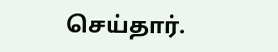செய்தார்.